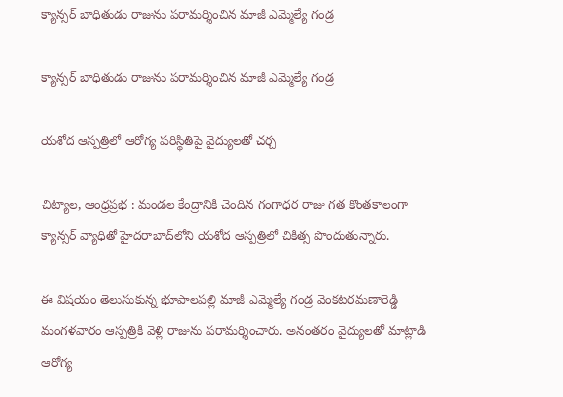క్యాన్సర్ బాధితుడు రాజును పరామర్శించిన మాజీ ఎమ్మెల్యే గండ్ర

క్యాన్సర్ బాధితుడు రాజును పరామర్శించిన మాజీ ఎమ్మెల్యే గండ్ర

యశోద ఆస్పత్రిలో ఆరోగ్య పరిస్థితిపై వైద్యులతో చర్చ

చిట్యాల, ఆంధ్రప్రభ : మండల కేంద్రానికి చెందిన గంగాధర రాజు గత కొంతకాలంగా క్యాన్సర్ వ్యాధితో హైదరాబాద్‌లోని యశోద ఆస్పత్రిలో చికిత్స పొందుతున్నారు.

ఈ విషయం తెలుసుకున్న భూపాలపల్లి మాజీ ఎమ్మెల్యే గండ్ర వెంకటరమణారెడ్డి మంగళవారం ఆస్పత్రికి వెళ్లి రాజును పరామర్శించారు. అనంతరం వైద్యులతో మాట్లాడి ఆరోగ్య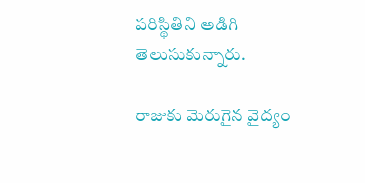పరిస్థితిని అడిగి తెలుసుకున్నారు.

రాజుకు మెరుగైన వైద్యం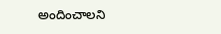అందించాలని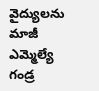వైద్యులను మాజీ ఎమ్మెల్యే గండ్ర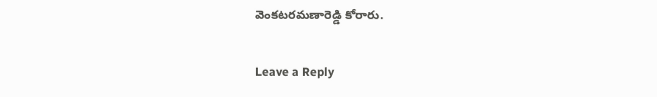వెంకటరమణారెడ్డి కోరారు.

Leave a Reply